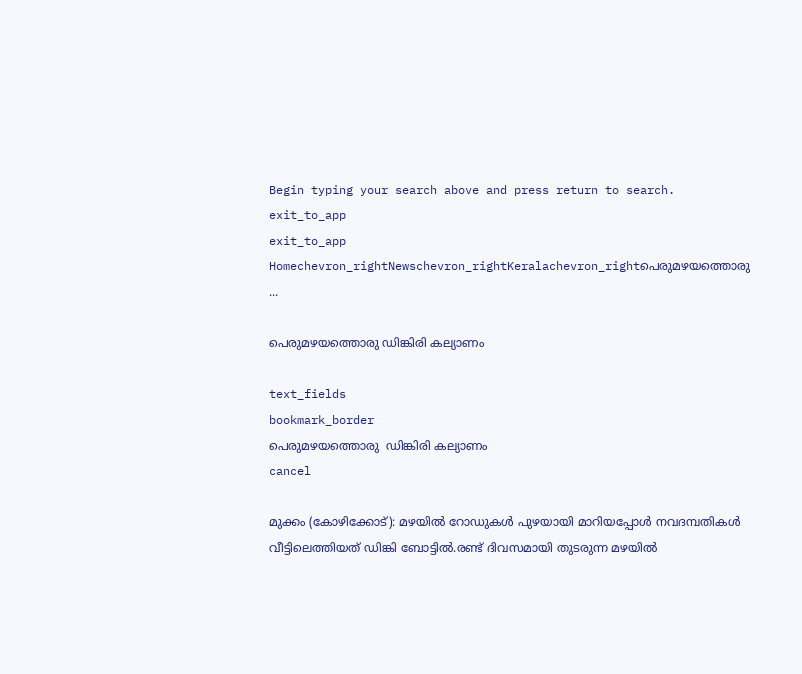Begin typing your search above and press return to search.
exit_to_app
exit_to_app
Homechevron_rightNewschevron_rightKeralachevron_rightപെരുമഴയത്തൊരു ...

പെരുമഴയത്തൊരു ഡിങ്കിരി കല്യാണം

text_fields
bookmark_border
പെരുമഴയത്തൊരു  ഡിങ്കിരി കല്യാണം
cancel

മുക്കം (കോഴിക്കോട്): മഴയിൽ റോഡുകൾ പുഴയായി മാറിയപ്പോൾ നവദമ്പതികൾ വീട്ടിലെത്തിയത് ഡിങ്കി ബോട്ടിൽ.രണ്ട് ദിവസമായി തുടരുന്ന മഴയിൽ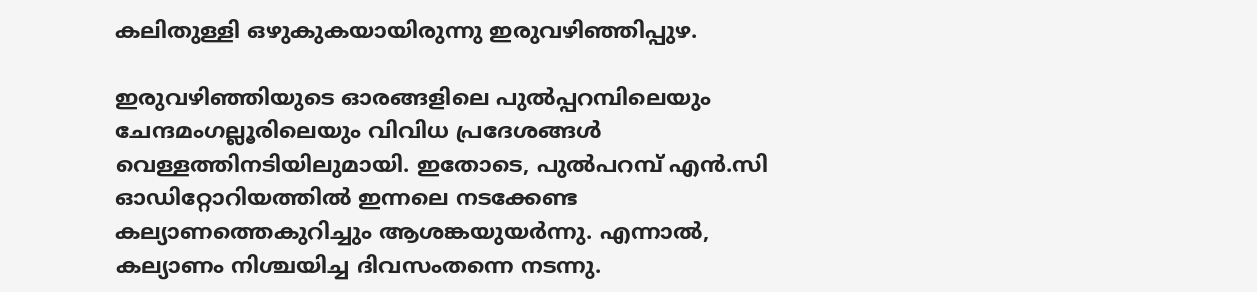കലിതുള്ളി ഒഴുകുകയായിരുന്നു ഇരുവഴിഞ്ഞിപ്പുഴ.

ഇരുവഴിഞ്ഞിയുടെ ഓരങ്ങളിലെ പുൽപ്പറമ്പിലെയും ചേന്ദമംഗല്ലൂരിലെയും വിവിധ പ്രദേശങ്ങൾ വെള്ളത്തിനടിയിലുമായി. ഇതോടെ, പുൽപറമ്പ് എൻ.സി ഓഡിറ്റോറിയത്തിൽ ഇന്നലെ നടക്കേണ്ട കല്യാണത്തെകുറിച്ചും ആശങ്കയുയർന്നു. എന്നാൽ, കല്യാണം നിശ്ചയിച്ച ദിവസംതന്നെ നടന്നു.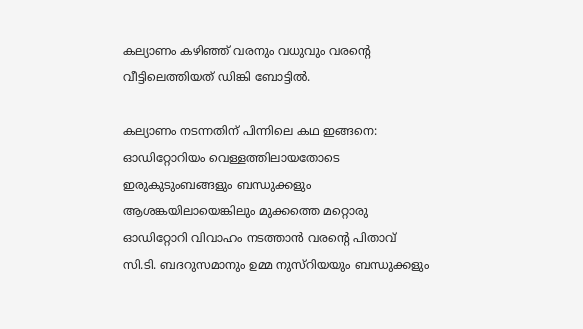കല്യാണം കഴിഞ്ഞ് വരനും വധുവും വരന്റെ വീട്ടിലെത്തിയത് ഡിങ്കി ബോട്ടിൽ.

കല്യാണം നടന്നതിന് പിന്നിലെ കഥ ഇങ്ങനെ: ഓഡിറ്റോറിയം വെള്ളത്തിലായതോടെ ഇരുകുടുംബങ്ങളും ബന്ധുക്കളും ആശങ്കയിലായെങ്കിലും മുക്കത്തെ മറ്റൊരു ഓഡിറ്റോറി വിവാഹം നടത്താൻ വരന്റെ പിതാവ് സി.ടി. ബദറുസമാനും ഉമ്മ നുസ്‌റിയയും ബന്ധുക്കളും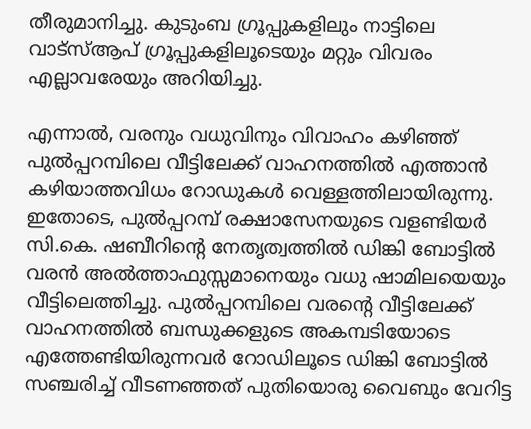തീരുമാനിച്ചു. കുടുംബ ഗ്രൂപ്പുകളിലും നാട്ടിലെ വാട്സ്ആപ്‌ ഗ്രൂപ്പുകളിലൂടെയും മറ്റും വിവരം എല്ലാവരേയും അറിയിച്ചു.

എന്നാൽ, വരനും വധുവിനും വിവാഹം കഴിഞ്ഞ് പുൽപ്പറമ്പിലെ വീട്ടിലേക്ക് വാഹനത്തിൽ എത്താൻ കഴിയാത്തവിധം റോഡുകൾ വെള്ളത്തിലായിരുന്നു. ഇതോടെ, പുൽപ്പറമ്പ് രക്ഷാസേനയുടെ വളണ്ടിയർ സി.കെ. ഷബീറിന്റെ നേതൃത്വത്തിൽ ഡിങ്കി ബോട്ടിൽ വരൻ അൽത്താഫുസ്സമാനെയും വധു ഷാമിലയെയും വീട്ടിലെത്തിച്ചു. പുൽപ്പറമ്പിലെ വരന്റെ വീട്ടിലേക്ക് വാഹനത്തിൽ ബന്ധുക്കളുടെ അകമ്പടിയോടെ എത്തേണ്ടിയിരുന്നവർ റോഡിലൂടെ ഡിങ്കി ബോട്ടിൽ സഞ്ചരിച്ച് വീടണഞ്ഞത് പുതിയൊരു വൈബും വേറിട്ട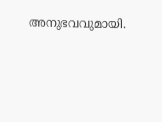അനുഭവവുമായി.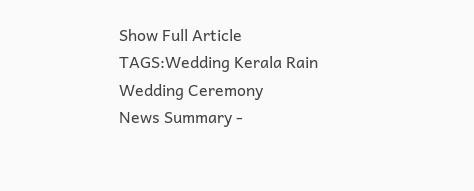Show Full Article
TAGS:Wedding Kerala Rain Wedding Ceremony
News Summary -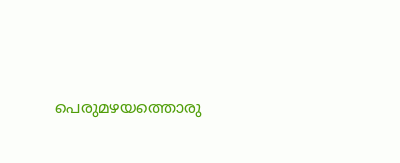പെരുമഴയത്തൊരു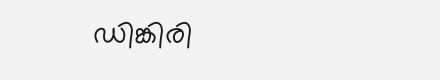ഡിങ്കിരി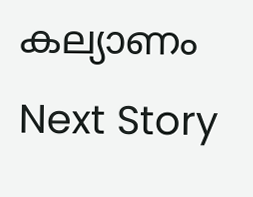കല്യാണം
Next Story